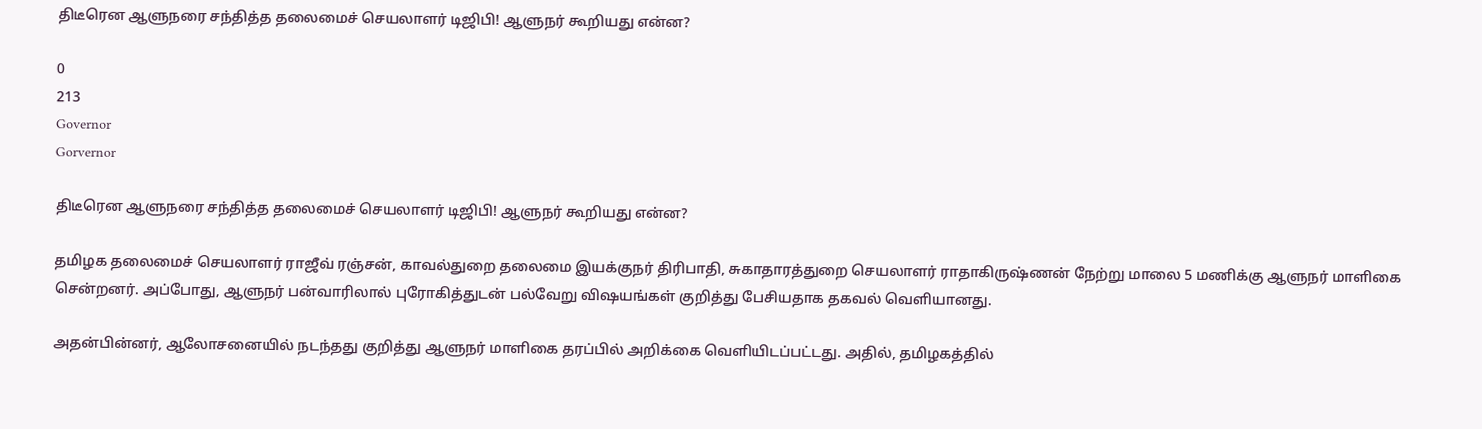திடீரென ஆளுநரை சந்தித்த தலைமைச் செயலாளர் டிஜிபி! ஆளுநர் கூறியது என்ன?

0
213
Governor
Gorvernor

திடீரென ஆளுநரை சந்தித்த தலைமைச் செயலாளர் டிஜிபி! ஆளுநர் கூறியது என்ன?

தமிழக தலைமைச் செயலாளர் ராஜீவ் ரஞ்சன், காவல்துறை தலைமை இயக்குநர் திரிபாதி, சுகாதாரத்துறை செயலாளர் ராதாகிருஷ்ணன் நேற்று மாலை 5 மணிக்கு ஆளுநர் மாளிகை சென்றனர். அப்போது, ஆளுநர் பன்வாரிலால் புரோகித்துடன் பல்வேறு விஷயங்கள் குறித்து பேசியதாக தகவல் வெளியானது.

அதன்பின்னர், ஆலோசனையில் நடந்தது குறித்து ஆளுநர் மாளிகை தரப்பில் அறிக்கை வெளியிடப்பட்டது. அதில், தமிழகத்தில்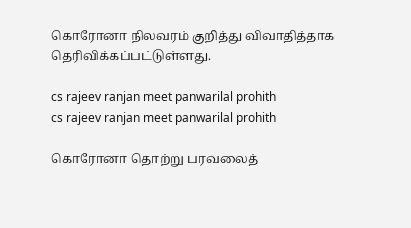கொரோனா நிலவரம் குறித்து விவாதித்தாக தெரிவிக்கப்பட்டுள்ளது.

cs rajeev ranjan meet panwarilal prohith
cs rajeev ranjan meet panwarilal prohith

கொரோனா தொற்று பரவலைத்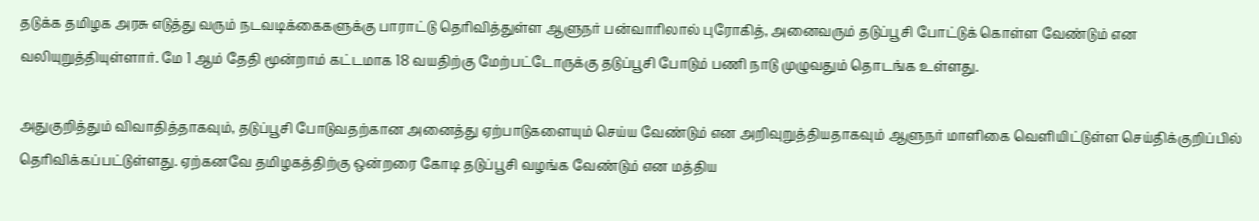தடுக்க தமிழக அரசு எடுத்து வரும் நடவடிக்கைகளுக்கு பாராட்டு தெரிவித்துள்ள ஆளுநர் பன்வாரிலால் புரோகித், அனைவரும் தடுப்பூசி போட்டுக் கொள்ள வேண்டும் என வலியுறுத்தியுள்ளார். மே 1 ஆம் தேதி மூன்றாம் கட்டமாக 18 வயதிற்கு மேற்பட்டோருக்கு தடுப்பூசி போடும் பணி நாடு முழுவதும் தொடங்க உள்ளது.

அதுகுறித்தும் விவாதித்தாகவும், தடுப்பூசி போடுவதற்கான அனைத்து ஏற்பாடுகளையும் செய்ய வேண்டும் என அறிவுறுத்தியதாகவும் ஆளுநர் மாளிகை வெளியிட்டுள்ள செய்திக்குறிப்பில் தெரிவிக்கப்பட்டுள்ளது. ஏற்கனவே தமிழகத்திற்கு ஒன்றரை கோடி தடுப்பூசி வழங்க வேண்டும் என மத்திய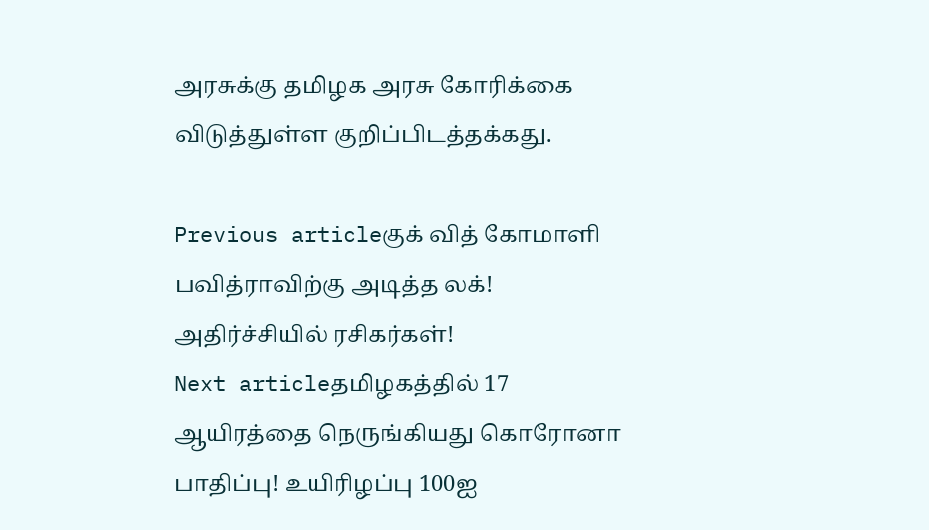அரசுக்கு தமிழக அரசு கோரிக்கை விடுத்துள்ள குறிப்பிடத்தக்கது.

Previous articleகுக் வித் கோமாளி பவித்ராவிற்கு அடித்த லக்! அதிர்ச்சியில் ரசிகர்கள்!
Next articleதமிழகத்தில் 17 ஆயிரத்தை நெருங்கியது கொரோனா பாதிப்பு! உயிரிழப்பு 100ஐ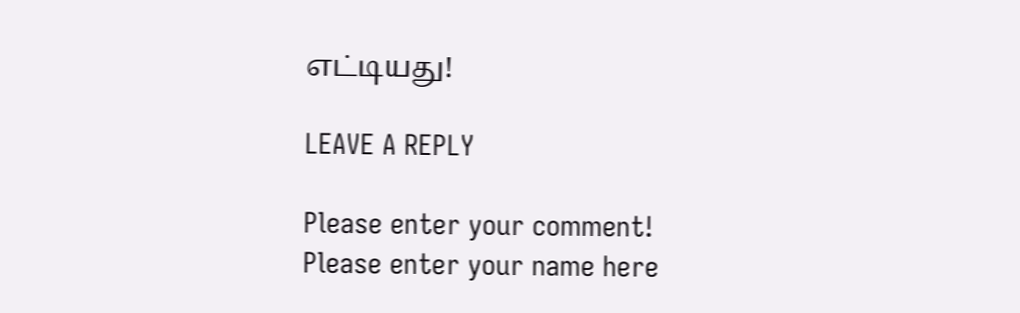எட்டியது!

LEAVE A REPLY

Please enter your comment!
Please enter your name here